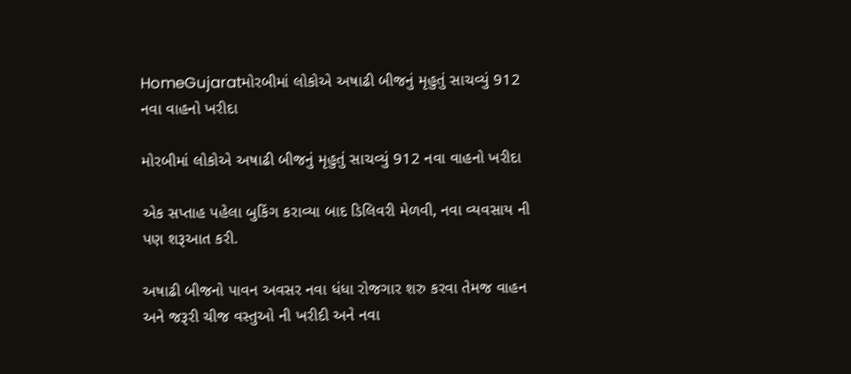HomeGujaratમોરબીમાં લોકોએ અષાઢી બીજનું મૃહુતું સાચવ્યું 912 નવા વાહનો ખરીદા

મોરબીમાં લોકોએ અષાઢી બીજનું મૃહુતું સાચવ્યું 912 નવા વાહનો ખરીદા

એક સપ્તાહ પહેલા બુકિંગ કરાવ્યા બાદ ડિલિવરી મેળવી, નવા વ્યવસાય ની પણ શરૂઆત કરી.

અષાઢી બીજનો પાવન અવસર નવા ધંધા રોજગાર શરુ કરવા તેમજ વાહન અને જરૂરી ચીજ વસ્તુઓ ની ખરીદી અને નવા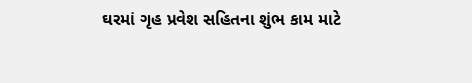ઘરમાં ગૃહ પ્રવેશ સહિતના શુંભ કામ માટે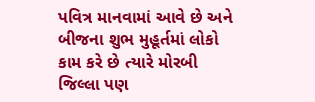પવિત્ર માનવામાં આવે છે અને બીજના શુભ મુહૂર્તમાં લોકો કામ કરે છે ત્યારે મોરબી જિલ્લા પણ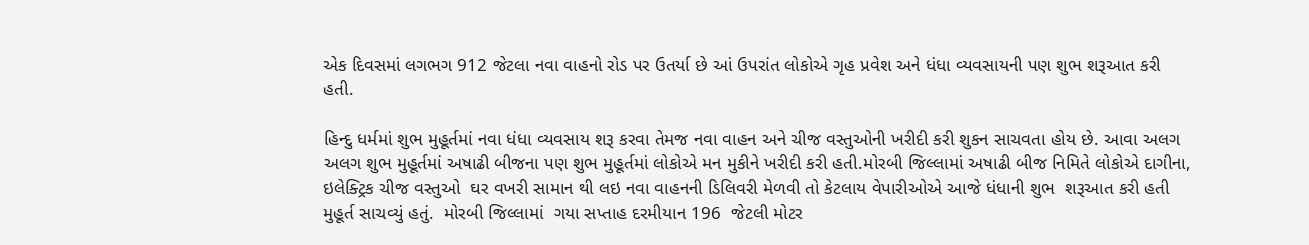એક દિવસમાં લગભગ 912 જેટલા નવા વાહનો રોડ પર ઉતર્યા છે આં ઉપરાંત લોકોએ ગૃહ પ્રવેશ અને ધંધા વ્યવસાયની પણ શુભ શરૂઆત કરી હતી.

હિન્દુ ધર્મમાં શુભ મુહૂર્તમાં નવા ધંધા વ્યવસાય શરૂ કરવા તેમજ નવા વાહન અને ચીજ વસ્તુઓની ખરીદી કરી શુકન સાચવતા હોય છે. આવા અલગ અલગ શુભ મુહૂર્તમાં અષાઢી બીજના પણ શુભ મુહૂર્તમાં લોકોએ મન મુકીને ખરીદી કરી હતી.મોરબી જિલ્લામાં અષાઢી બીજ નિમિતે લોકોએ દાગીના, ઇલેક્ટ્રિક ચીજ વસ્તુઓ  ઘર વખરી સામાન થી લઇ નવા વાહનની ડિલિવરી મેળવી તો કેટલાય વેપારીઓએ આજે ધંધાની શુભ  શરૂઆત કરી હતી મુહૂર્ત સાચવ્યું હતું.  મોરબી જિલ્લામાં  ગયા સપ્તાહ દરમીયાન 196  જેટલી મોટર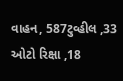વાહન, 587ટુવ્હીલ ,33 ઓટો રિક્ષા ,18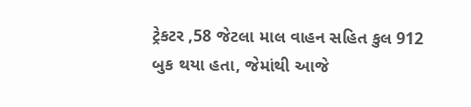ટ્રેકટર ,58 જેટલા માલ વાહન સહિત કુલ 912 બુક થયા હતા, જેમાંથી આજે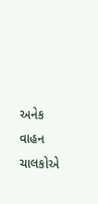અનેક વાહન ચાલકોએ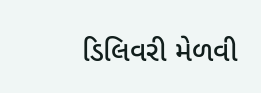ડિલિવરી મેળવી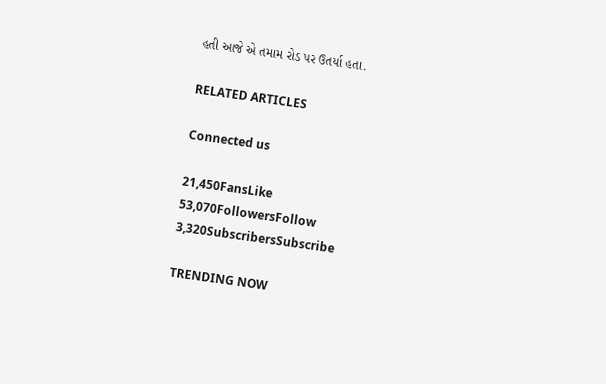હતી આજે એ તમામ રોડ પર ઉતર્યા હતા.

RELATED ARTICLES

Connected us

21,450FansLike
53,070FollowersFollow
3,320SubscribersSubscribe

TRENDING NOW